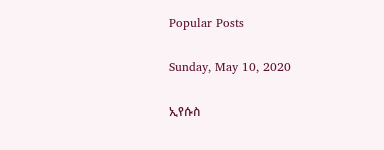Popular Posts

Sunday, May 10, 2020

ኢየሱስ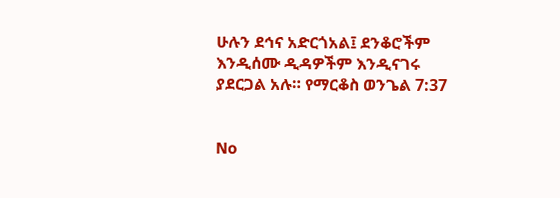ሁሉን ደኅና አድርጎአል፤ ደንቆሮችም እንዲሰሙ ዲዳዎችም እንዲናገሩ ያደርጋል አሉ። የማርቆስ ወንጌል 7:37


No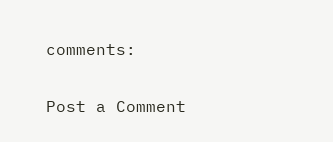comments:

Post a Comment